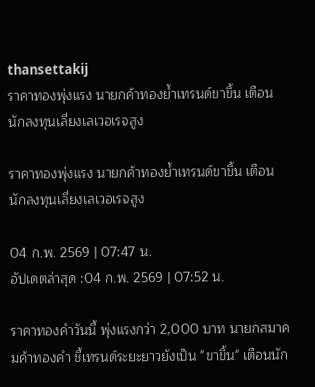thansettakij
ราคาทองพุ่งแรง นายกค้าทองย้ำเทรนด์ขาขึ้น เตือนนักลงทุนเลี่ยงเลเวอเรจสูง

ราคาทองพุ่งแรง นายกค้าทองย้ำเทรนด์ขาขึ้น เตือนนักลงทุนเลี่ยงเลเวอเรจสูง

04 ก.พ. 2569 | 07:47 น.
อัปเดตล่าสุด :04 ก.พ. 2569 | 07:52 น.

ราคาทองคำวันนี้ พุ่งแรงกว่า 2,000 บาท นายกสมาคมค้าทองคำ ชี้เทรนด์ระยะยาวยังเป็น "ขาขึ้น" เตือนนัก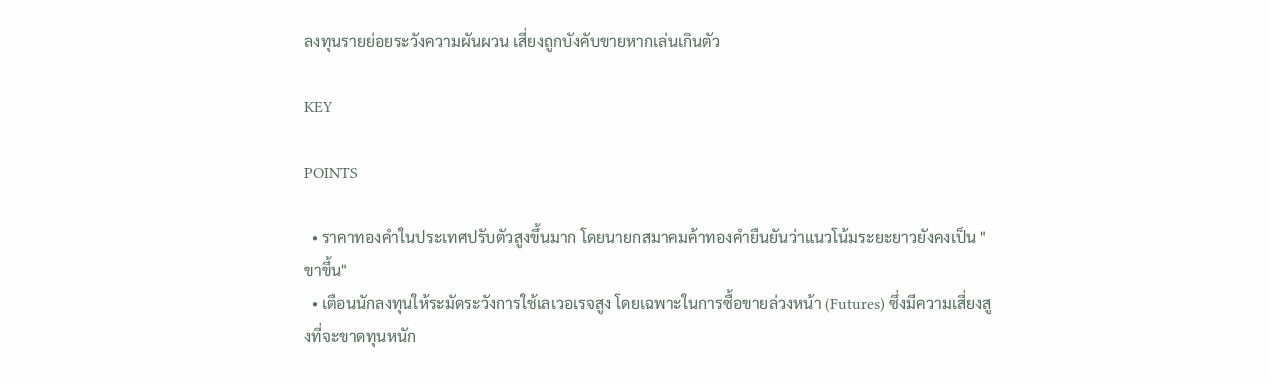ลงทุนรายย่อยระวังความผันผวน เสี่ยงถูกบังคับขายหากเล่นเกินตัว

KEY

POINTS

  • ราคาทองคำในประเทศปรับตัวสูงขึ้นมาก โดยนายกสมาคมค้าทองคำยืนยันว่าแนวโน้มระยะยาวยังคงเป็น "ขาขึ้น"
  • เตือนนักลงทุนให้ระมัดระวังการใช้เลเวอเรจสูง โดยเฉพาะในการซื้อขายล่วงหน้า (Futures) ซึ่งมีความเสี่ยงสูงที่จะขาดทุนหนัก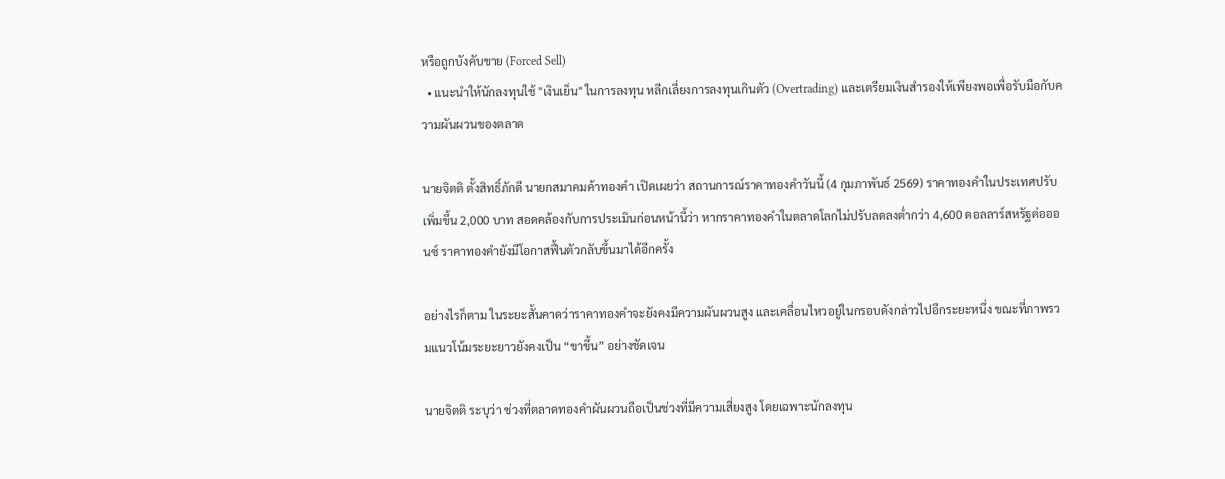หรือถูกบังคับขาย (Forced Sell)
  • แนะนำให้นักลงทุนใช้ "เงินเย็น" ในการลงทุน หลีกเลี่ยงการลงทุนเกินตัว (Overtrading) และเตรียมเงินสำรองให้เพียงพอเพื่อรับมือกับความผันผวนของตลาด

นายจิตติ ตั้งสิทธิ์ภักดี นายกสมาคมค้าทองคำ เปิดเผยว่า สถานการณ์ราคาทองคำวันนี้ (4 กุมภาพันธ์ 2569) ราคาทองคำในประเทศปรับเพิ่มขึ้น 2,000 บาท สอดคล้องกับการประเมินก่อนหน้านี้ว่า หากราคาทองคำในตลาดโลกไม่ปรับลดลงต่ำกว่า 4,600 ดอลลาร์สหรัฐต่อออนซ์ ราคาทองคำยังมีโอกาสฟื้นตัวกลับขึ้นมาได้อีกครั้ง

อย่างไรก็ตาม ในระยะสั้นคาดว่าราคาทองคำจะยังคงมีความผันผวนสูง และเคลื่อนไหวอยู่ในกรอบดังกล่าวไปอีกระยะหนึ่ง ขณะที่ภาพรวมแนวโน้มระยะยาวยังคงเป็น “ขาขึ้น” อย่างชัดเจน

นายจิตติ ระบุว่า ช่วงที่ตลาดทองคำผันผวนถือเป็นช่วงที่มีความเสี่ยงสูง โดยเฉพาะนักลงทุน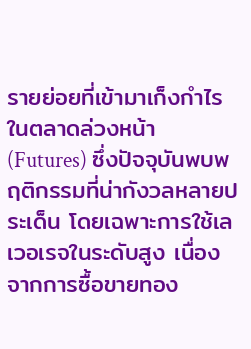รายย่อยที่เข้ามาเก็งกำไรในตลาดล่วงหน้า (Futures) ซึ่งปัจจุบันพบพฤติกรรมที่น่ากังวลหลายประเด็น โดยเฉพาะการใช้เลเวอเรจในระดับสูง เนื่องจากการซื้อขายทอง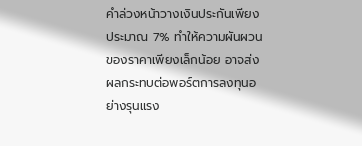คำล่วงหน้าวางเงินประกันเพียงประมาณ 7% ทำให้ความผันผวนของราคาเพียงเล็กน้อย อาจส่งผลกระทบต่อพอร์ตการลงทุนอย่างรุนแรง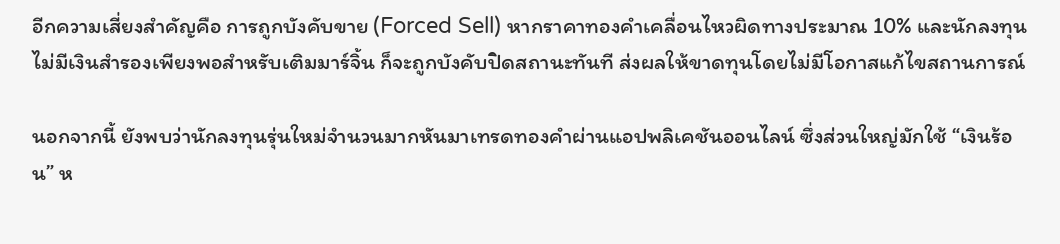อีกความเสี่ยงสำคัญคือ การถูกบังคับขาย (Forced Sell) หากราคาทองคำเคลื่อนไหวผิดทางประมาณ 10% และนักลงทุนไม่มีเงินสำรองเพียงพอสำหรับเติมมาร์จิ้น ก็จะถูกบังคับปิดสถานะทันที ส่งผลให้ขาดทุนโดยไม่มีโอกาสแก้ไขสถานการณ์

นอกจากนี้ ยังพบว่านักลงทุนรุ่นใหม่จำนวนมากหันมาเทรดทองคำผ่านแอปพลิเคชันออนไลน์ ซึ่งส่วนใหญ่มักใช้ “เงินร้อน” ห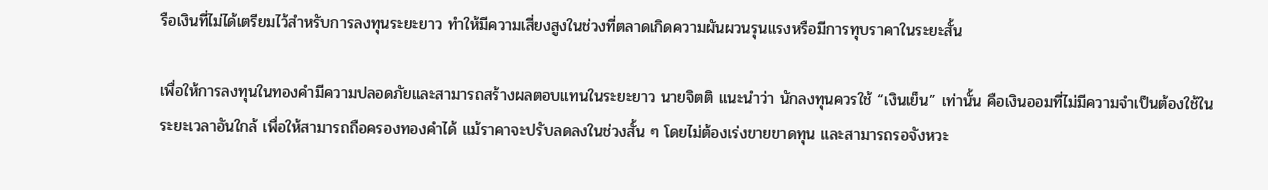รือเงินที่ไม่ได้เตรียมไว้สำหรับการลงทุนระยะยาว ทำให้มีความเสี่ยงสูงในช่วงที่ตลาดเกิดความผันผวนรุนแรงหรือมีการทุบราคาในระยะสั้น

เพื่อให้การลงทุนในทองคำมีความปลอดภัยและสามารถสร้างผลตอบแทนในระยะยาว นายจิตติ แนะนำว่า นักลงทุนควรใช้ “เงินเย็น” เท่านั้น คือเงินออมที่ไม่มีความจำเป็นต้องใช้ในระยะเวลาอันใกล้ เพื่อให้สามารถถือครองทองคำได้ แม้ราคาจะปรับลดลงในช่วงสั้น ๆ โดยไม่ต้องเร่งขายขาดทุน และสามารถรอจังหวะ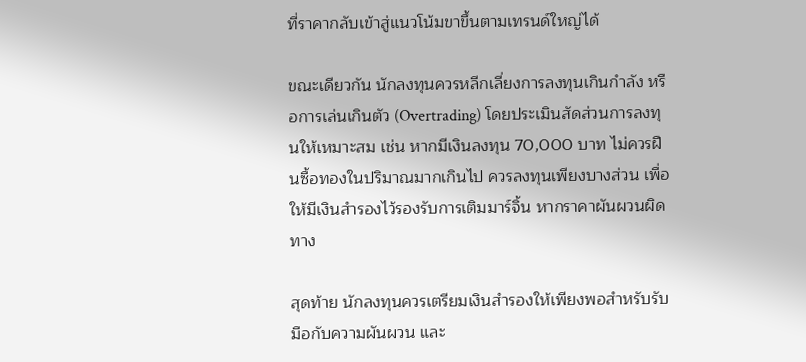ที่ราคากลับเข้าสู่แนวโน้มขาขึ้นตามเทรนด์ใหญ่ได้

ขณะเดียวกัน นักลงทุนควรหลีกเลี่ยงการลงทุนเกินกำลัง หรือการเล่นเกินตัว (Overtrading) โดยประเมินสัดส่วนการลงทุนให้เหมาะสม เช่น หากมีเงินลงทุน 70,000 บาท ไม่ควรฝืนซื้อทองในปริมาณมากเกินไป ควรลงทุนเพียงบางส่วน เพื่อให้มีเงินสำรองไว้รองรับการเติมมาร์จิ้น หากราคาผันผวนผิดทาง

สุดท้าย นักลงทุนควรเตรียมเงินสำรองให้เพียงพอสำหรับรับมือกับความผันผวน และ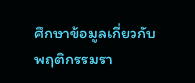ศึกษาข้อมูลเกี่ยวกับพฤติกรรมรา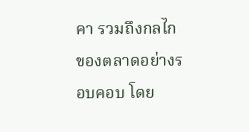คา รวมถึงกลไกของตลาดอย่างรอบคอบ โดย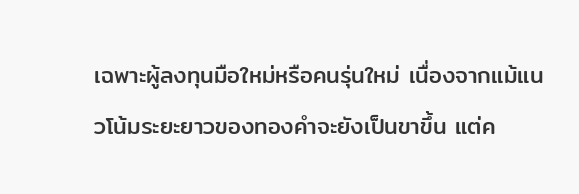เฉพาะผู้ลงทุนมือใหม่หรือคนรุ่นใหม่ เนื่องจากแม้แนวโน้มระยะยาวของทองคำจะยังเป็นขาขึ้น แต่ค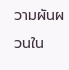วามผันผวนใน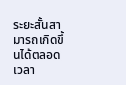ระยะสั้นสามารถเกิดขึ้นได้ตลอดเวลา